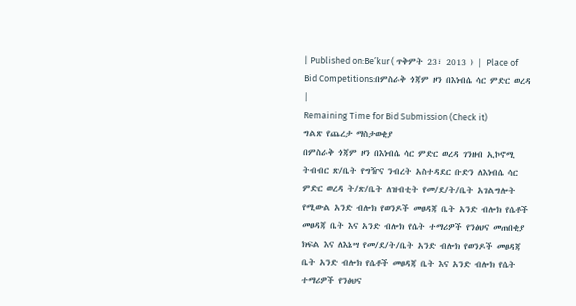| Published on:Be’kur ( ጥቅምት 23፣ 2013 ) | Place of Bid Competitions:በምስራቅ ጎጃም ዞን በእነብሴ ሳር ምድር ወረዳ |
Remaining Time for Bid Submission (Check it)
ግልጽ የጨረታ ማስታወቂያ
በምስራቅ ጎጃም ዞን በእነብሴ ሳር ምድር ወረዳ ገንዘብ ኢኮኖሚ ትብብር ጽ/ቤት የግዥና ንብረት አስተዳደር ቡድን ለእነብሴ ሳር ምድር ወረዳ ት/ጽ/ቤት ለዝብቲት የመ/ደ/ት/ቤት አገልግሎት የሚውል አንድ ብሎክ የወንዶች መፀዳጃ ቤት አንድ ብሎክ የሴቶች መፀዳጃ ቤት እና አንድ ብሎክ የሴት ተማሪዎች የንፅህና መጠበቂያ ክፍል እና ለእኔሣ የመ/ደ/ት/ቤት አንድ ብሎክ የወንዶች መፀዳጃ ቤት አንድ ብሎክ የሴቶች መፀዳጃ ቤት እና አንድ ብሎክ የሴት ተማሪዎች የንፅህና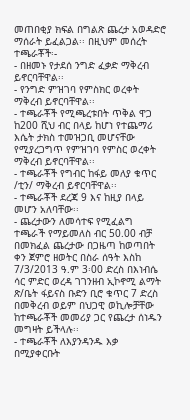መጠበቂያ ክፍል በግልጽ ጨረታ አወዳድሮ ማሰራት ይፈልጋል፡፡ በዚህም መሰረት ተጫራቾች፡-
- በዘመኑ የታደሰ ንግድ ፈቃድ ማቅረብ ይኖርባቸዋል፡፡
- የንግድ ምዝገባ የምስክር ወረቀት ማቅረብ ይኖርባቸዋል፡፡
- ተጫራቾች የሚጫረቱበት ጥቅል ዋጋ ከ200 ሺህ ብር በላይ ከሆነ የተጨማሪ እሴት ታክስ ተመዝጋቢ መሆናቸው የሚያረጋግጥ የምዝገባ የምስር ወረቀት ማቅረብ ይኖርባቸዋል፡፡
- ተጫራቾች የግብር ከፋይ መለያ ቁጥር /ቲን/ ማቅረብ ይኖርባቸዋል፡፡
- ተጫራቾች ደረጃ 9 እና ከዚያ በላይ መሆን አለባቸው፡፡
- ጨረታውን ለመሳተፍ የሚፈልግ ተጫራች የማይመለስ ብር 50.00 ብቻ በመክፈል ጨረታው በጋዜጣ ከወጣበት ቀን ጀምሮ ዘወትር በስራ ሰዓት እስከ 7/3/2013 ዓ.ም 3፡00 ድረስ በእነብሴ ሳር ምድር ወረዳ ገገንዘብ ኢኮኖሚ ልማት ጽ/ቤት ፋይናስ ቡድን ቢሮ ቁጥር 7 ድረስ በመቅረብ ወይም በህጋዊ ወኪሎቻቸው ከተጫራቾች መመሪያ ጋር የጨረታ ሰነዱን መግዛት ይችላሉ፡፡
- ተጫራቾች ለእያንዳንዱ እቃ በሚያቀርቡት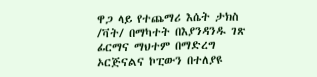ዋጋ ላይ የተጨማሪ እሴት ታክስ /ቫት/ በማካተት በእያንዳንዱ ገጽ ፊርማና ማህተም በማድረግ ኦርጅናልና ኮፒውን በተለያዩ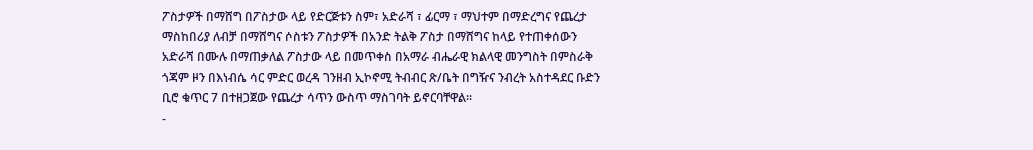ፖስታዎች በማሸግ በፖስታው ላይ የድርጅቱን ስም፣ አድራሻ ፣ ፊርማ ፣ ማህተም በማድረግና የጨረታ ማስከበሪያ ለብቻ በማሸግና ሶስቱን ፖስታዎች በአንድ ትልቅ ፖስታ በማሸግና ከላይ የተጠቀሰውን አድራሻ በሙሉ በማጠቃለል ፖስታው ላይ በመጥቀስ በአማራ ብሔራዊ ክልላዊ መንግስት በምስራቅ ጎጃም ዞን በእነብሴ ሳር ምድር ወረዳ ገንዘብ ኢኮኖሚ ትብብር ጽ/ቤት በግዥና ንብረት አስተዳደር ቡድን ቢሮ ቁጥር 7 በተዘጋጀው የጨረታ ሳጥን ውስጥ ማስገባት ይኖርባቸዋል፡፡
-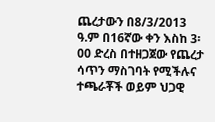ጨረታውን በ8/3/2013 ዓ.ም በ16ኛው ቀን እስከ 3፡00 ድረስ በተዘጋጀው የጨረታ ሳጥን ማስገባት የሚችሉና ተጫራቾች ወይም ህጋዊ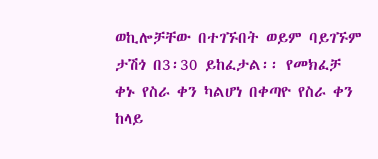ወኪሎቻቸው በተገኙበት ወይም ባይገኙም ታሽጎ በ3፡30 ይከፈታል፡፡ የመክፈቻ ቀኑ የስራ ቀን ካልሆነ በቀጣዮ የስራ ቀን ከላይ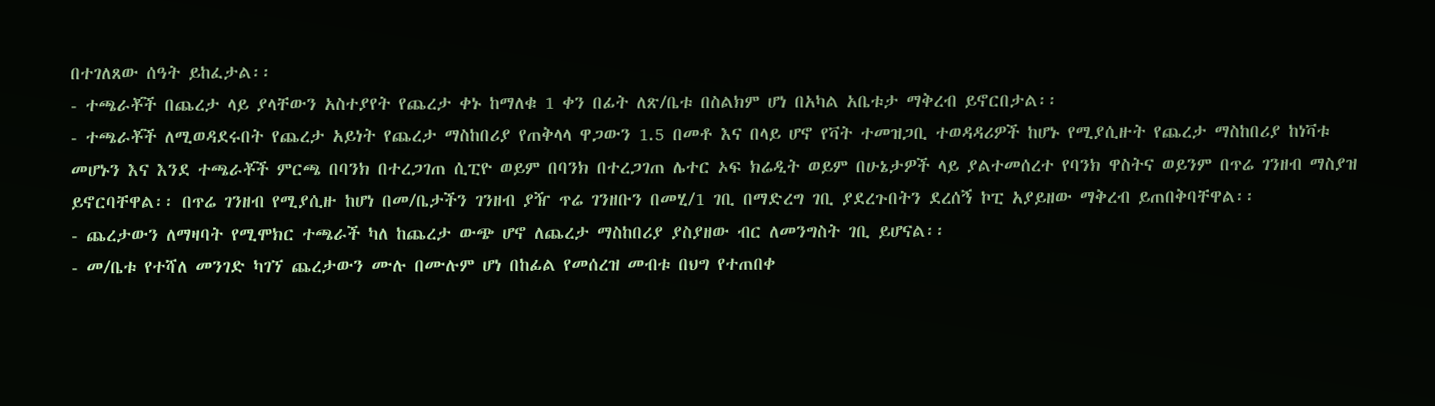በተገለጸው ሰዓት ይከፈታል፡፡
- ተጫራቾች በጨረታ ላይ ያላቸውን አስተያየት የጨረታ ቀኑ ከማለቁ 1 ቀን በፊት ለጽ/ቤቱ በስልክም ሆነ በአካል አቤቱታ ማቅረብ ይኖርበታል፡፡
- ተጫራቾች ለሚወዳደሩበት የጨረታ አይነት የጨረታ ማስከበሪያ የጠቅላላ ዋጋውን 1.5 በመቶ እና በላይ ሆኖ የቫት ተመዝጋቢ ተወዳዳሪዎች ከሆኑ የሚያሲዙት የጨረታ ማስከበሪያ ከነቫቱ መሆኑን እና እንደ ተጫራቾች ምርጫ በባንክ በተረጋገጠ ሲፒዮ ወይም በባንክ በተረጋገጠ ሌተር ኦፍ ክሬዲት ወይም በሁኔታዎች ላይ ያልተመሰረተ የባንክ ዋስትና ወይንም በጥሬ ገንዘብ ማስያዝ ይኖርባቸዋል፡፡ በጥሬ ገንዘብ የሚያሲዙ ከሆነ በመ/ቤታችን ገንዘብ ያዥ ጥሬ ገንዘቡን በመሂ/1 ገቢ በማድረግ ገቢ ያደረጉበትን ደረሰኝ ኮፒ አያይዘው ማቅረብ ይጠበቅባቸዋል፡፡
- ጨረታውን ለማዛባት የሚሞክር ተጫራች ካለ ከጨረታ ውጭ ሆኖ ለጨረታ ማስከበሪያ ያስያዘው ብር ለመንግስት ገቢ ይሆናል፡፡
- መ/ቤቱ የተሻለ መንገድ ካገኘ ጨረታውን ሙሉ በሙሉም ሆነ በከፊል የመሰረዝ መብቱ በህግ የተጠበቀ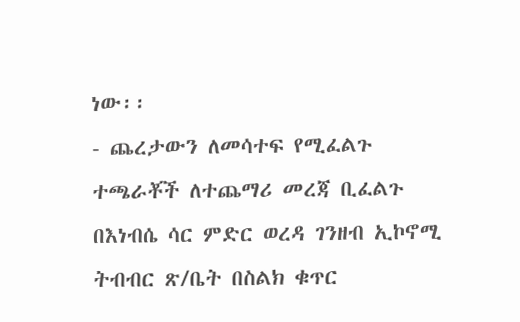ነው፡፡
- ጨረታውን ለመሳተፍ የሚፈልጉ ተጫራቾች ለተጨማሪ መረጃ ቢፈልጉ በእነብሴ ሳር ምድር ወረዳ ገንዘብ ኢኮኖሚ ትብብር ጽ/ቤት በስልክ ቁጥር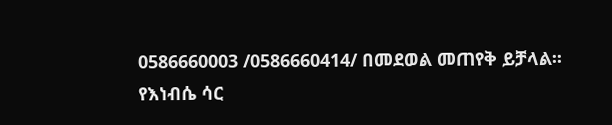0586660003 /0586660414/ በመደወል መጠየቅ ይቻላል፡፡
የእነብሴ ሳር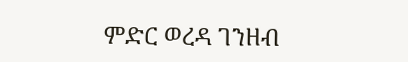ምድር ወረዳ ገንዘብ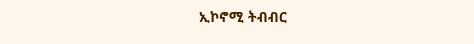ኢኮኖሚ ትብብር